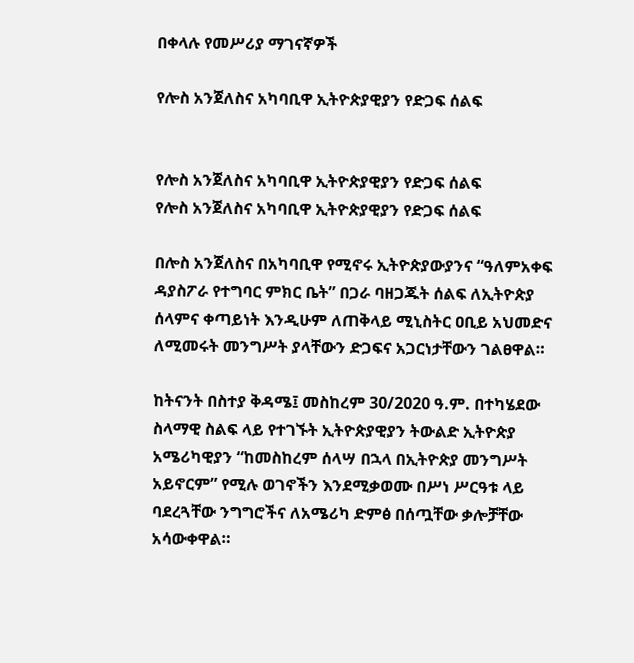በቀላሉ የመሥሪያ ማገናኛዎች

የሎስ አንጀለስና አካባቢዋ ኢትዮጵያዊያን የድጋፍ ሰልፍ


የሎስ አንጀለስና አካባቢዋ ኢትዮጵያዊያን የድጋፍ ሰልፍ
የሎስ አንጀለስና አካባቢዋ ኢትዮጵያዊያን የድጋፍ ሰልፍ

በሎስ አንጀለስና በአካባቢዋ የሚኖሩ ኢትዮጵያውያንና “ዓለምአቀፍ ዳያስፖራ የተግባር ምክር ቤት” በጋራ ባዘጋጁት ሰልፍ ለኢትዮጵያ ሰላምና ቀጣይነት እንዲሁም ለጠቅላይ ሚኒስትር ዐቢይ አህመድና ለሚመሩት መንግሥት ያላቸውን ድጋፍና አጋርነታቸውን ገልፀዋል።

ከትናንት በስተያ ቅዳሜ፤ መስከረም 30/2020 ዓ.ም. በተካሄደው ስላማዊ ስልፍ ላይ የተገኙት ኢትዮጵያዊያን ትውልድ ኢትዮጵያ አሜሪካዊያን “ከመስከረም ሰላሣ በኋላ በኢትዮጵያ መንግሥት አይኖርም” የሚሉ ወገኖችን እንደሚቃወሙ በሥነ ሥርዓቱ ላይ ባደረጓቸው ንግግሮችና ለአሜሪካ ድምፅ በሰጧቸው ቃሎቻቸው አሳውቀዋል።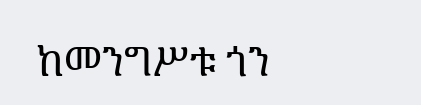ከመንግሥቱ ጎን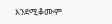እንደሚቆሙም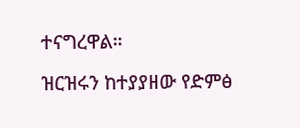ተናግረዋል።

ዝርዝሩን ከተያያዘው የድምፅ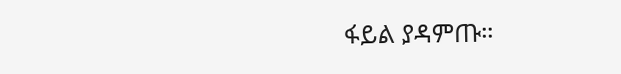ፋይል ያዳምጡ።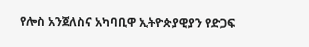የሎስ አንጀለስና አካባቢዋ ኢትዮጵያዊያን የድጋፍ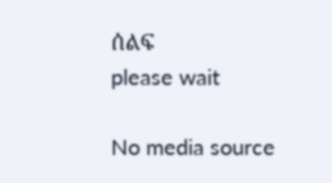ሰልፍ
please wait

No media source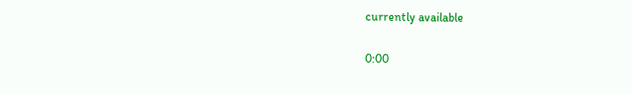currently available

0:00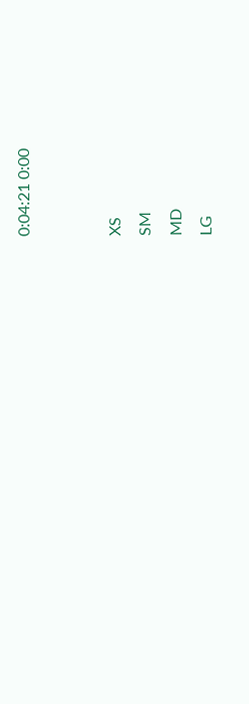0:04:21 0:00


XS
SM
MD
LG